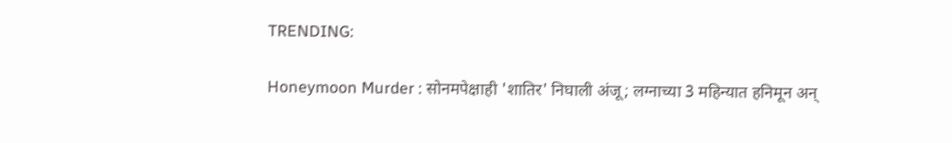TRENDING:

Honeymoon Murder : सोनमपेक्षाही 'शातिर' निघाली अंजू; लग्नाच्या 3 महिन्यात हनिमून अन्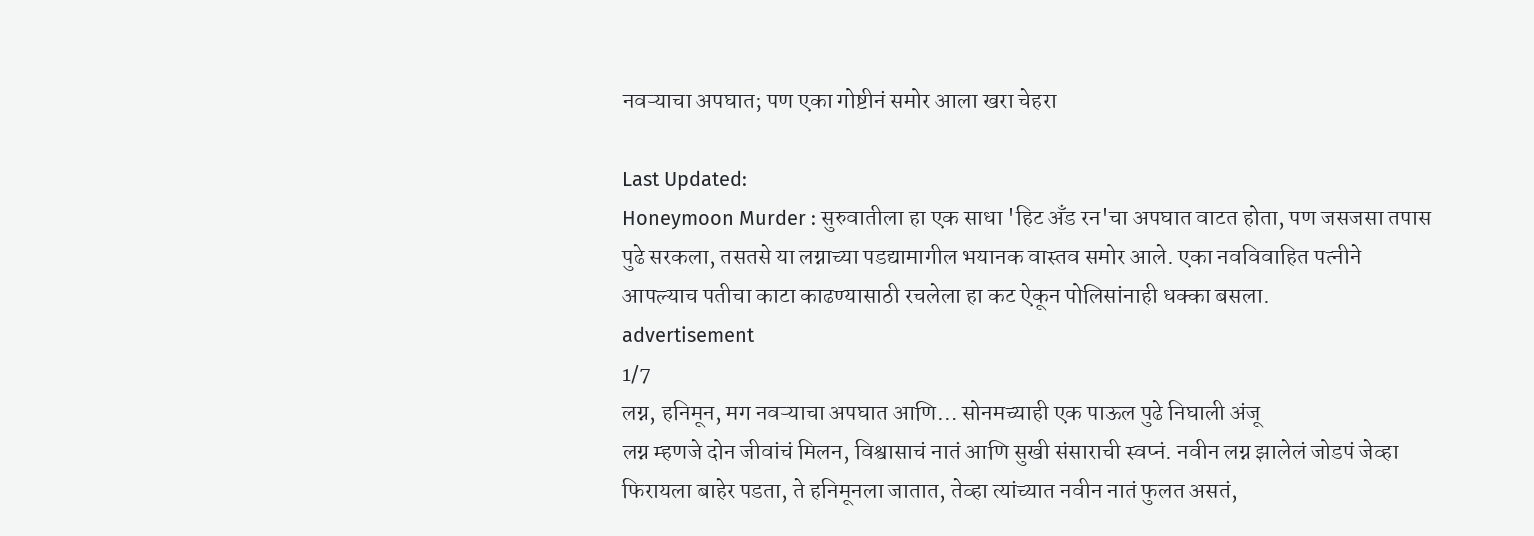नवऱ्याचा अपघात; पण एका गोष्टीनं समोर आला खरा चेहरा

Last Updated:
Honeymoon Murder : सुरुवातीला हा एक साधा 'हिट अँड रन'चा अपघात वाटत होता, पण जसजसा तपास पुढे सरकला, तसतसे या लग्नाच्या पडद्यामागील भयानक वास्तव समोर आले. एका नवविवाहित पत्नीने आपल्याच पतीचा काटा काढण्यासाठी रचलेला हा कट ऐकून पोलिसांनाही धक्का बसला.
advertisement
1/7
लग्न, हनिमून, मग नवऱ्याचा अपघात आणि… सोनमच्याही एक पाऊल पुढे निघाली अंजू
लग्न म्हणजे दोन जीवांचं मिलन, विश्वासाचं नातं आणि सुखी संसाराची स्वप्नं. नवीन लग्न झालेलं जोडपं जेव्हा फिरायला बाहेर पडता, ते हनिमूनला जातात, तेव्हा त्यांच्यात नवीन नातं फुलत असतं,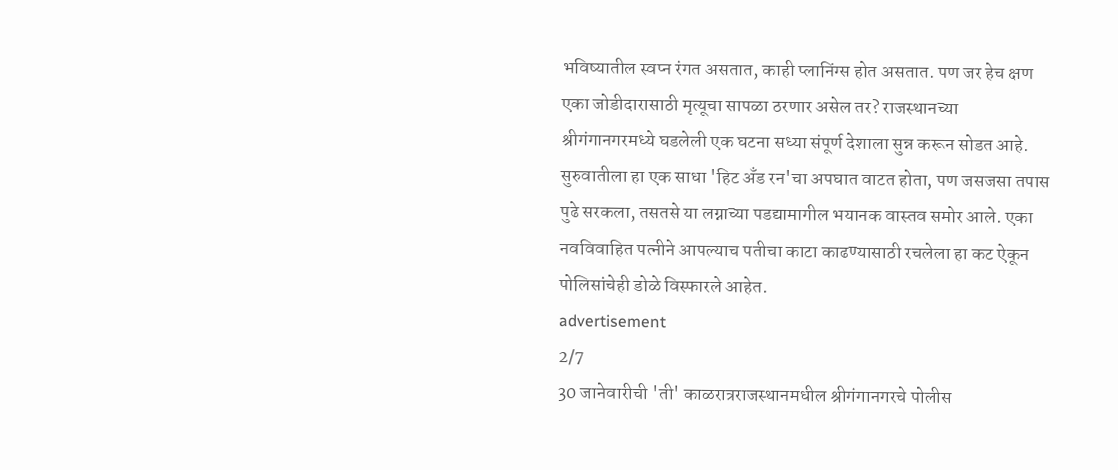भविष्यातील स्वप्न रंगत असतात, काही प्लानिंग्स होत असतात. पण जर हेच क्षण एका जोडीदारासाठी मृत्यूचा सापळा ठरणार असेल तर? राजस्थानच्या श्रीगंगानगरमध्ये घडलेली एक घटना सध्या संपूर्ण देशाला सुन्न करून सोडत आहे. सुरुवातीला हा एक साधा 'हिट अँड रन'चा अपघात वाटत होता, पण जसजसा तपास पुढे सरकला, तसतसे या लग्नाच्या पडद्यामागील भयानक वास्तव समोर आले. एका नवविवाहित पत्नीने आपल्याच पतीचा काटा काढण्यासाठी रचलेला हा कट ऐकून पोलिसांचेही डोळे विस्फारले आहेत.
advertisement
2/7
30 जानेवारीची 'ती' काळरात्रराजस्थानमधील श्रीगंगानगरचे पोलीस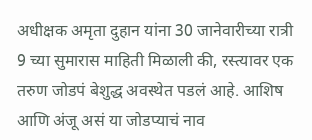अधीक्षक अमृता दुहान यांना 30 जानेवारीच्या रात्री 9 च्या सुमारास माहिती मिळाली की, रस्त्यावर एक तरुण जोडपं बेशुद्ध अवस्थेत पडलं आहे. आशिष आणि अंजू असं या जोडप्याचं नाव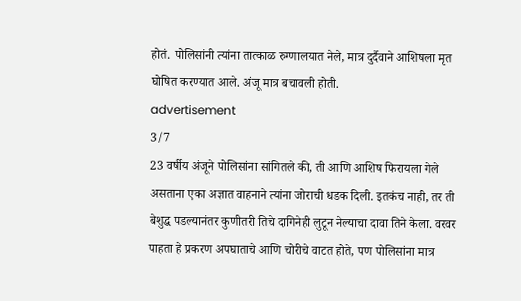होतं. पोलिसांनी त्यांना तात्काळ रुग्णालयात नेले, मात्र दुर्दैवाने आशिषला मृत घोषित करण्यात आले. अंजू मात्र बचावली होती.
advertisement
3/7
23 वर्षीय अंजूने पोलिसांना सांगितले की, ती आणि आशिष फिरायला गेले असताना एका अज्ञात वाहनाने त्यांना जोराची धडक दिली. इतकंच नाही, तर ती बेशुद्ध पडल्यानंतर कुणीतरी तिचे दागिनेही लुटून नेल्याचा दावा तिने केला. वरवर पाहता हे प्रकरण अपघाताचे आणि चोरीचे वाटत होते, पण पोलिसांना मात्र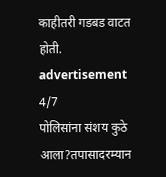काहीतरी गडबड वाटत होती.
advertisement
4/7
पोलिसांना संशय कुठे आला?तपासादरम्यान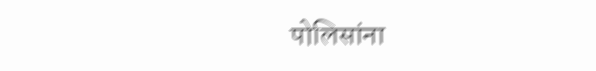पोलिसांना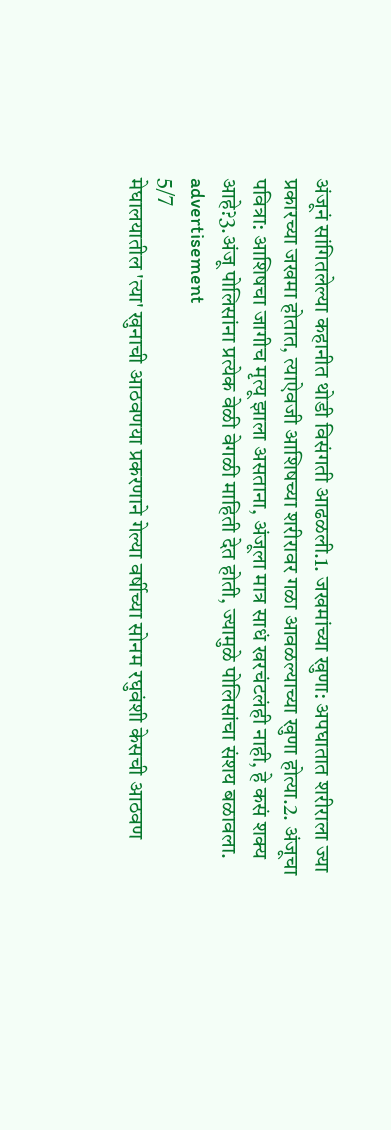अंजूनं सांगितलेल्या कहानीत थोडी विसंगती आढळली.1. जखमांच्या खुणा: अपघातात शरीराला ज्या प्रकारच्या जखमा होतात, त्याऐवजी आशिषच्या शरीरावर गळा आवळल्याच्या खुणा होत्या.2. अंजूचा पवित्रा: आशिषचा जागीच मृत्यू झाला असताना, अंजूला मात्र साधं खरचंटलंही नाही, हे कसं शक्य आहे?3.अंजू पोलिसांना प्रत्येक वेळी वेगळी माहिती देत होती, ज्यामुळे पोलिसांचा संशय बळावला.
advertisement
5/7
मेघालयातील 'त्या' खुनाची आठवणया प्रकरणाने गेल्या वर्षीच्या सोनम रघुवंशी केसची आठवण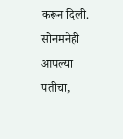करून दिली. सोनमनेही आपल्या पतीचा,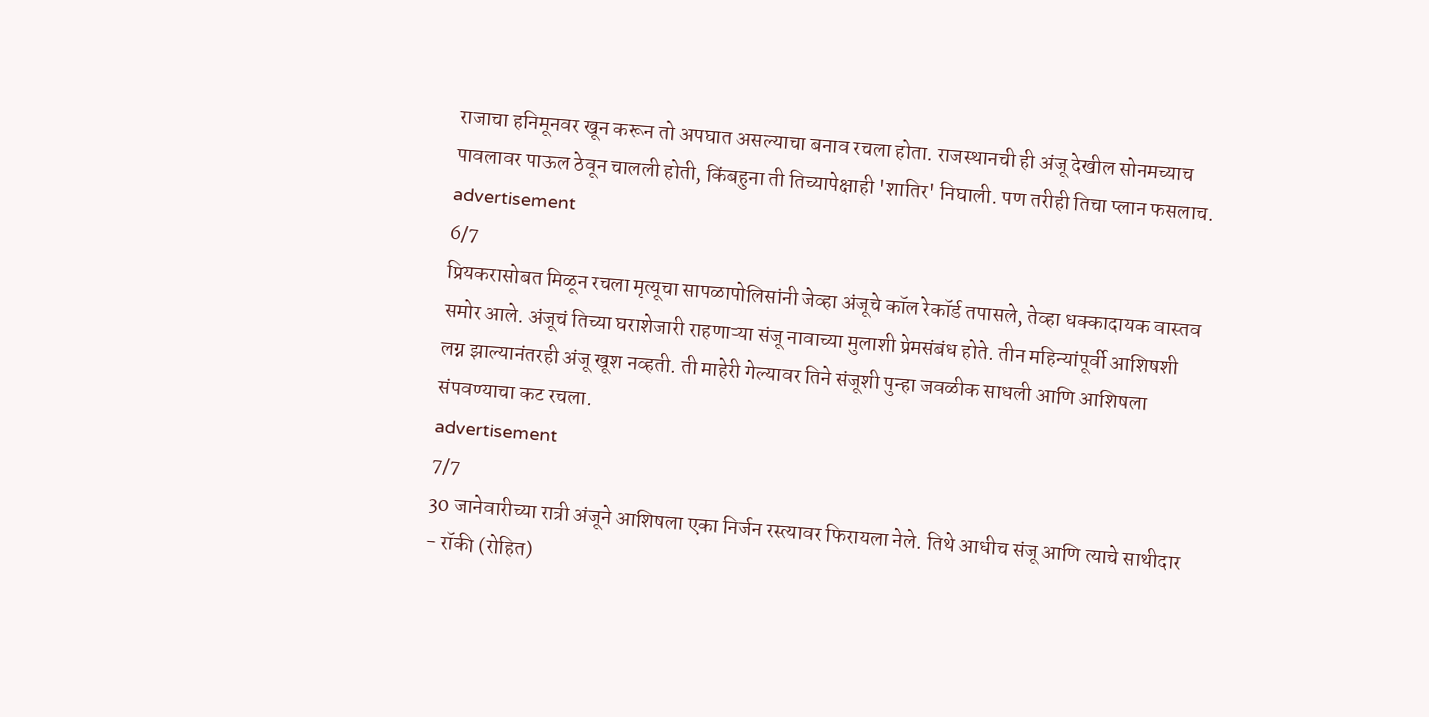राजाचा हनिमूनवर खून करून तो अपघात असल्याचा बनाव रचला होता. राजस्थानची ही अंजू देखील सोनमच्याच पावलावर पाऊल ठेवून चालली होती, किंबहुना ती तिच्यापेक्षाही 'शातिर' निघाली. पण तरीही तिचा प्लान फसलाच.
advertisement
6/7
प्रियकरासोबत मिळून रचला मृत्यूचा सापळापोलिसांनी जेव्हा अंजूचे कॉल रेकॉर्ड तपासले, तेव्हा धक्कादायक वास्तव समोर आले. अंजूचं तिच्या घराशेजारी राहणाऱ्या संजू नावाच्या मुलाशी प्रेमसंबंध होते. तीन महिन्यांपूर्वी आशिषशी लग्न झाल्यानंतरही अंजू खूश नव्हती. ती माहेरी गेल्यावर तिने संजूशी पुन्हा जवळीक साधली आणि आशिषला संपवण्याचा कट रचला.
advertisement
7/7
30 जानेवारीच्या रात्री अंजूने आशिषला एका निर्जन रस्त्यावर फिरायला नेले. तिथे आधीच संजू आणि त्याचे साथीदार - रॉकी (रोहित)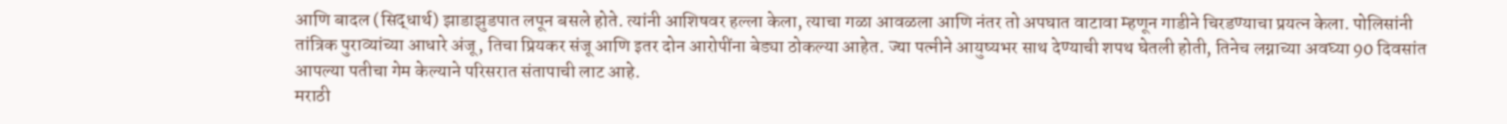आणि बादल (सिद्धार्थ) झाडाझुडपात लपून बसले होते. त्यांनी आशिषवर हल्ला केला, त्याचा गळा आवळला आणि नंतर तो अपघात वाटावा म्हणून गाडीने चिरडण्याचा प्रयत्न केला. पोलिसांनी तांत्रिक पुराव्यांच्या आधारे अंजू, तिचा प्रियकर संजू आणि इतर दोन आरोपींना बेड्या ठोकल्या आहेत. ज्या पत्नीने आयुष्यभर साथ देण्याची शपथ घेतली होती, तिनेच लग्नाच्या अवघ्या 90 दिवसांत आपल्या पतीचा गेम केल्याने परिसरात संतापाची लाट आहे.
मराठी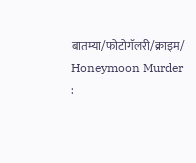बातम्या/फोटोगॅलरी/क्राइम/
Honeymoon Murder :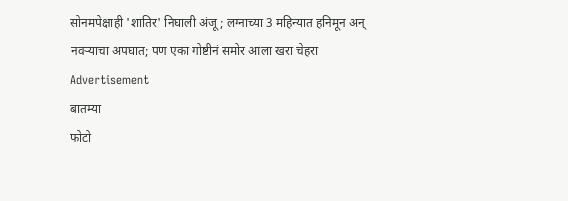सोनमपेक्षाही 'शातिर' निघाली अंजू; लग्नाच्या 3 महिन्यात हनिमून अन् नवऱ्याचा अपघात; पण एका गोष्टीनं समोर आला खरा चेहरा
Advertisement
बातम्या
फोटो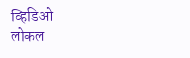व्हिडिओ
लोकल